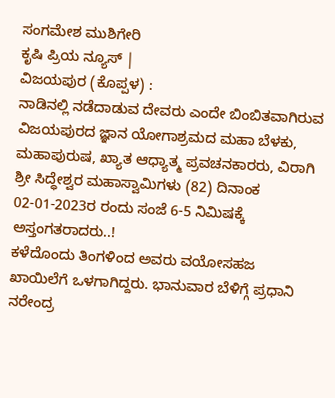ಸಂಗಮೇಶ ಮುಶಿಗೇರಿ
ಕೃಷಿ ಪ್ರಿಯ ನ್ಯೂಸ್ |
ವಿಜಯಪುರ (ಕೊಪ್ಪಳ) :
ನಾಡಿನಲ್ಲಿ ನಡೆದಾಡುವ ದೇವರು ಎಂದೇ ಬಿಂಬಿತವಾಗಿರುವ ವಿಜಯಪುರದ ಜ್ಞಾನ ಯೋಗಾಶ್ರಮದ ಮಹಾ ಬೆಳಕು, ಮಹಾಪುರುಷ, ಖ್ಯಾತ ಆಧ್ಯಾತ್ಮ ಪ್ರವಚನಕಾರರು, ವಿರಾಗಿ ಶ್ರೀ ಸಿದ್ಧೇಶ್ವರ ಮಹಾಸ್ವಾಮಿಗಳು (82) ದಿನಾಂಕ 02-01-2023ರ ರಂದು ಸಂಜೆ 6-5 ನಿಮಿಷಕ್ಕೆ ಅಸ್ತಂಗತರಾದರು..!
ಕಳೆದೊಂದು ತಿಂಗಳಿಂದ ಅವರು ವಯೋಸಹಜ ಖಾಯಿಲೆಗೆ ಒಳಗಾಗಿದ್ದರು. ಭಾನುವಾರ ಬೆಳಿಗ್ಗೆ ಪ್ರಧಾನಿ ನರೇಂದ್ರ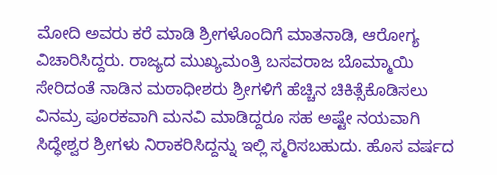ಮೋದಿ ಅವರು ಕರೆ ಮಾಡಿ ಶ್ರೀಗಳೊಂದಿಗೆ ಮಾತನಾಡಿ, ಆರೋಗ್ಯ ವಿಚಾರಿಸಿದ್ದರು. ರಾಜ್ಯದ ಮುಖ್ಯಮಂತ್ರಿ ಬಸವರಾಜ ಬೊಮ್ಮಾಯಿ ಸೇರಿದಂತೆ ನಾಡಿನ ಮಠಾಧೀಶರು ಶ್ರೀಗಳಿಗೆ ಹೆಚ್ಚಿನ ಚಿಕಿತ್ಸೆಕೊಡಿಸಲು ವಿನಮ್ರ ಪೂರಕವಾಗಿ ಮನವಿ ಮಾಡಿದ್ದರೂ ಸಹ ಅಷ್ಟೇ ನಯವಾಗಿ ಸಿದ್ಧೇಶ್ವರ ಶ್ರೀಗಳು ನಿರಾಕರಿಸಿದ್ದನ್ನು ಇಲ್ಲಿ ಸ್ಮರಿಸಬಹುದು. ಹೊಸ ವರ್ಷದ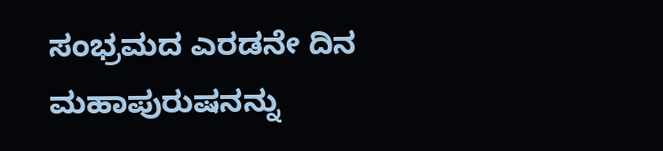ಸಂಭ್ರಮದ ಎರಡನೇ ದಿನ ಮಹಾಪುರುಷನನ್ನು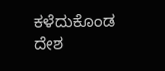ಕಳೆದುಕೊಂಡ ದೇಶ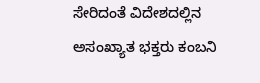ಸೇರಿದಂತೆ ವಿದೇಶದಲ್ಲಿನ ಅಸಂಖ್ಯಾತ ಭಕ್ತರು ಕಂಬನಿ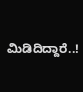ಮಿಡಿದಿದ್ದಾರೆ..!